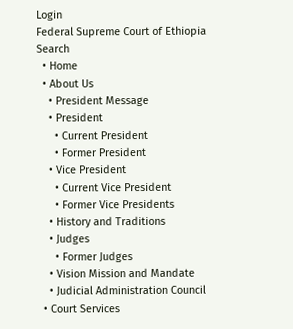Login
Federal Supreme Court of Ethiopia
Search
  • Home
  • About Us
    • President Message
    • President
      • Current President
      • Former President
    • Vice President
      • Current Vice President
      • Former Vice Presidents
    • History and Traditions
    • Judges
      • Former Judges
    • Vision Mission and Mandate
    • Judicial Administration Council
  • Court Services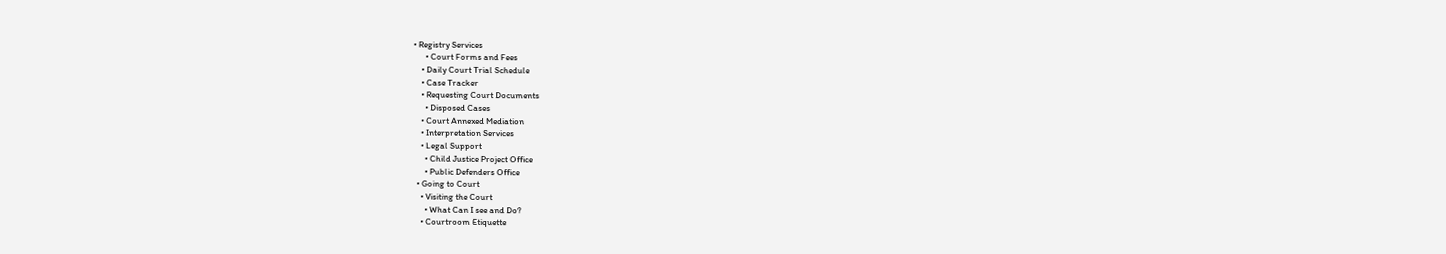• Registry Services
      • Court Forms and Fees
    • Daily Court Trial Schedule
    • Case Tracker
    • Requesting Court Documents
      • Disposed Cases
    • Court Annexed Mediation
    • Interpretation Services
    • Legal Support
      • Child Justice Project Office
      • Public Defenders Office
  • Going to Court
    • Visiting the Court
      • What Can I see and Do?
    • Courtroom Etiquette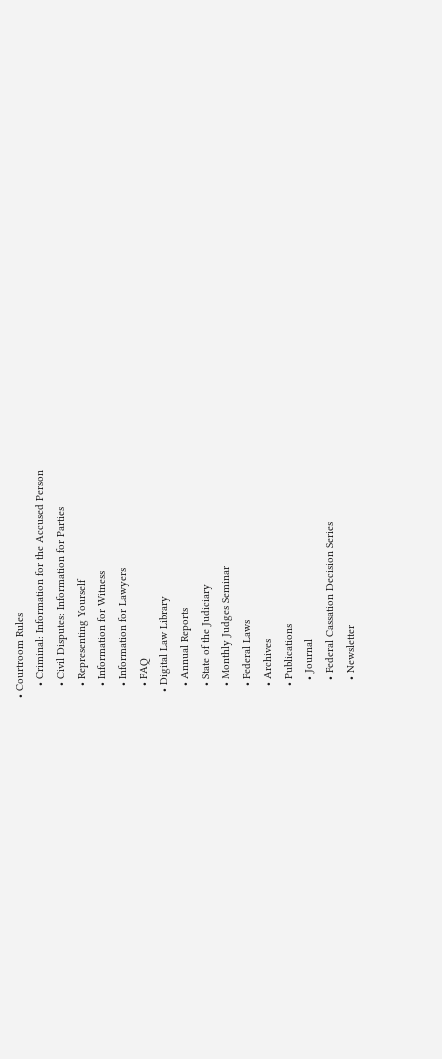• Courtroom Rules
    • Criminal: Information for the Accused Person
    • Civil Disputes: Information for Parties
    • Representing Yourself
    • Information for Witness
    • Information for Lawyers
    • FAQ
  • Digital Law Library
    • Annual Reports
    • State of the Judiciary
    • Monthly Judges Seminar
    • Federal Laws
    • Archives
    • Publications
      • Journal
      • Federal Cassation Decision Series
      • Newsletter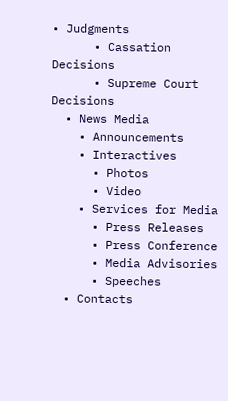• Judgments
      • Cassation Decisions
      • Supreme Court Decisions
  • News Media
    • Announcements
    • Interactives
      • Photos
      • Video
    • Services for Media
      • Press Releases
      • Press Conference
      • Media Advisories
      • Speeches
  • Contacts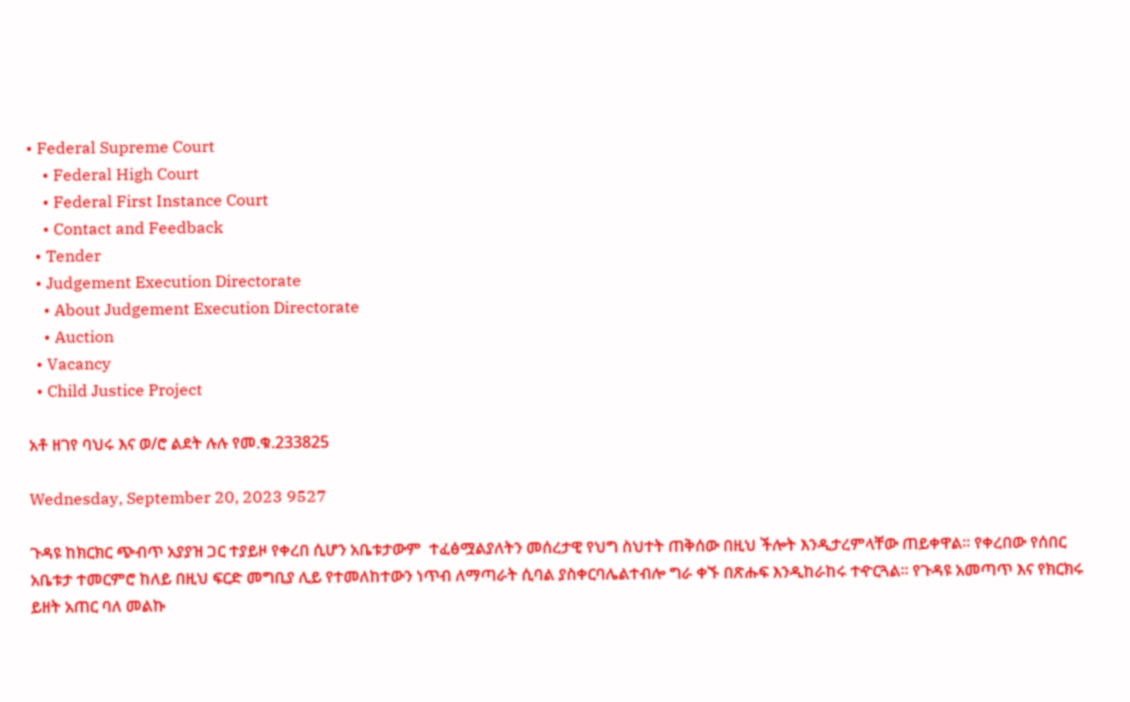• Federal Supreme Court
    • Federal High Court
    • Federal First Instance Court
    • Contact and Feedback
  • Tender
  • Judgement Execution Directorate
    • About Judgement Execution Directorate
    • Auction
  • Vacancy
  • Child Justice Project

አቶ ዘገየ ባህሩ እና ወ/ሮ ልደት ሉሉ የመ.ቁ.233825

Wednesday, September 20, 2023 9527

ጉዳዩ ከክርክር ጭብጥ አያያዝ ጋር ተያይዞ የቀረበ ሲሆን አቤቱታውም  ተፈፅሟልያለትን መሰረታዊ የህግ ስህተት ጠቅሰው በዚህ ችሎት እንዲታረምላቸው ጠይቀዋል፡፡ የቀረበው የሰበር አቤቱታ ተመርምሮ ከለይ በዚህ ፍርድ መግቢያ ሊይ የተመለከተውን ነጥብ ለማጣራት ሲባል ያስቀርባሌልተብሎ ግራ ቀኙ በጽሑፍ እንዲከራከሩ ተዯርጓል፡፡ የጉዳዩ አመጣጥ እና የክርክሩ ይዘት አጠር ባለ መልኩ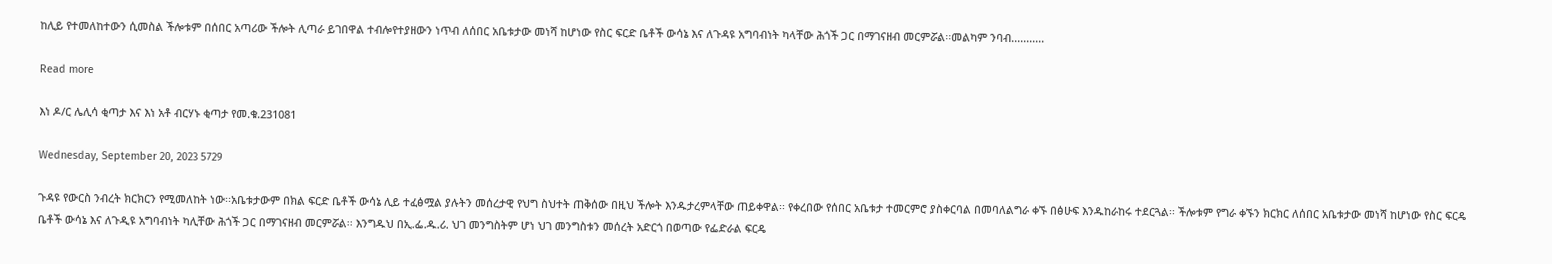ከሊይ የተመለከተውን ሲመስል ችሎቱም በሰበር አጣሪው ችሎት ሊጣራ ይገበዋል ተብሎየተያዘውን ነጥብ ለሰበር አቤቱታው መነሻ ከሆነው የስር ፍርድ ቤቶች ውሳኔ እና ለጉዳዩ አግባብነት ካላቸው ሕጎች ጋር በማገናዘብ መርምሯል፡፡መልካም ንባብ...........

Read more

እነ ዶ/ር ሌሊሳ ቂጣታ እና እነ አቶ ብርሃኑ ቂጣታ የመ.ቁ.231081

Wednesday, September 20, 2023 5729

ጉዳዩ የውርስ ንብረት ክርክርን የሚመለከት ነው፡፡አቤቱታውም በክል ፍርድ ቤቶች ውሳኔ ሊይ ተፈፅሟል ያሉትን መሰረታዊ የህግ ስህተት ጠቅሰው በዚህ ችሎት እንዱታረምላቸው ጠይቀዋል፡፡ የቀረበው የሰበር አቤቱታ ተመርምሮ ያስቀርባል በመባለልግራ ቀኙ በፅሁፍ እንዱከራከሩ ተደርጓል፡፡ ችሎቱም የግራ ቀኙን ክርክር ለሰበር አቤቱታው መነሻ ከሆነው የስር ፍርዴ ቤቶች ውሳኔ እና ለጉዲዩ አግባብነት ካሊቸው ሕጎች ጋር በማገናዘብ መርምሯል፡፡ እንግዱህ በኢ.ፌ.ዱ.ሪ. ህገ መንግስትም ሆነ ህገ መንግስቱን መሰረት አድርጎ በወጣው የፌድራል ፍርዴ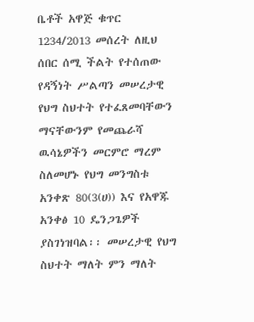ቤቶች አዋጅ ቁጥር 1234/2013 መሰረት ለዚህ ሰበር ሰሚ ችልት የተሰጠው የዳኝነት ሥልጣን መሠረታዊ የህግ ስህተት የተፈጸመባቸውን ማናቸውንም የመጨራሻ ዉሳኔዎችን መርምሮ ማረም ስለመሆኑ የህግ መንግስቱ አንቀጽ 80(3(ሀ)) እና የአዋጁ አንቀፅ 10 ዴንጋጌዎች ያስገነዝባል፡፡ መሠረታዊ የህግ ስህተት ማለት ምን ማለት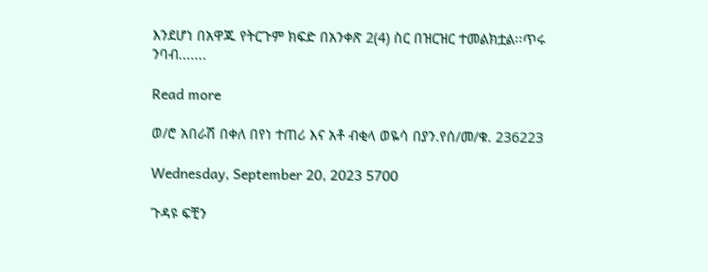እንደሆነ በአዋጁ የትርጉም ክፍድ በአንቀጽ 2(4) ስር በዝርዝር ተመልክቷል፡፡ጥሩ ንባብ.......

Read more

ወ/ሮ አበራሽ በቀለ በየነ ተጠሪ እና አቶ ብቂላ ወዬሳ በያን.የሰ/መ/ቁ. 236223

Wednesday, September 20, 2023 5700

ጉዳዩ ፍቺን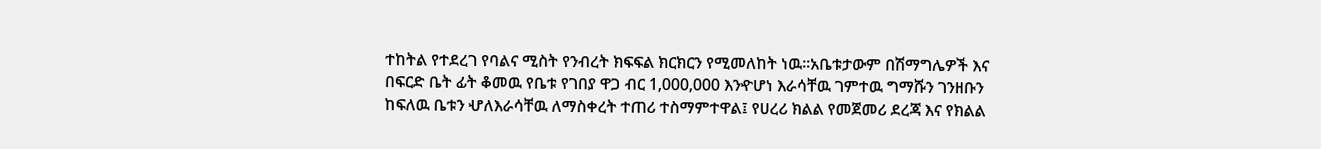ተከትል የተደረገ የባልና ሚስት የንብረት ክፍፍል ክርክርን የሚመለከት ነዉ፡፡አቤቱታውም በሽማግሌዎች እና በፍርድ ቤት ፊት ቆመዉ የቤቱ የገበያ ዋጋ ብር 1,000,000 እንዯሆነ እራሳቸዉ ገምተዉ ግማሹን ገንዘቡን ከፍለዉ ቤቱን ሇለእራሳቸዉ ለማስቀረት ተጠሪ ተስማምተዋል፤ የሀረሪ ክልል የመጀመሪ ደረጃ እና የክልል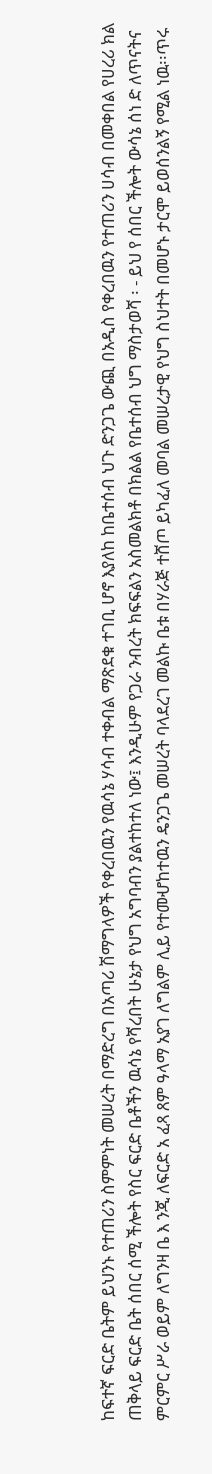ከፍተኛ ፍርድ ቤትም ይህንኑ የተጠሪን ስምምነት መሠረት በማድረግ በአጣሪ ሽማግላዎች የቀረበዉን የዉሳኔ ሃሳብ ተቀብል ማጽደቁ ተገቢ ሆኖ እያለከ ከቤተሰብ ህጉ ድንጋጌ ውጪ በአዲስ የቀረበዉን የተጠሪን ሀሳብ በመቀበል የሀረሪ ክል ጠቅላይ ፍርድ ቤት ሰበር ሰሚ ችሎት የስር ፍርድ ቤቶችን ዉሳኔ የሻረበት ሁኔታ የህግ አግባብን ያልተከተለ ነው፤ እንዲሁም የጋራ ንብረት ክፍፍልን አስመልክቶ በክልል የቤተሰብ ህግ ማስታወሻ ፡ - ይህ የ ሰበር ችሎት ውሳኔ ሰነ ድ ለጥናትና ምርምር ሥራ ወይም ለግንዛ ቤ እ ንጂ ለፍርድ አ ፈጻ ጸም ዓላማ አያገ ለግልም ሊይ የተመሇከተዉን ዴንጋጌ መሠረት ባላደረገ መልኩ ቤቱ በሃራጅ ተሸጦ ይካፈለ መባል መሠረታዊ የህግ ስህተት በመሆኑ ታርሞ ይወሰንልኝ የሚል ነዉ፡፡ጥሩ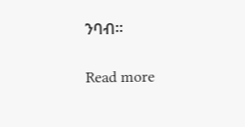ንባብ፡፡

Read more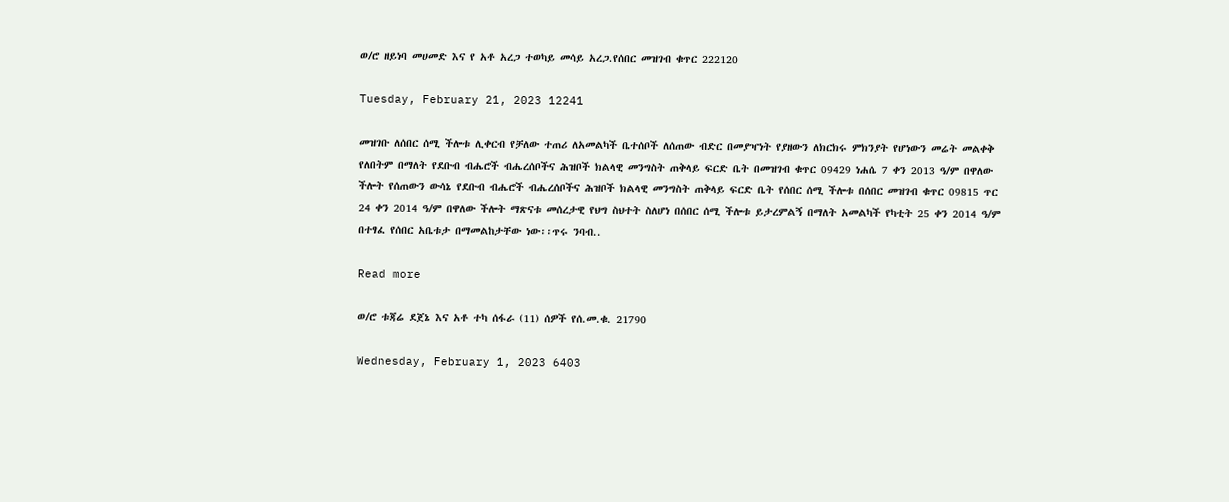ወ/ሮ ዘይነባ መሀመድ እና የ አቶ አረጋ ተወካይ መሳይ አረጋ.የሰበር መዝገብ ቁጥር 222120

Tuesday, February 21, 2023 12241

መዝገቡ ለሰበር ሰሚ ችሎቱ ሊቀርብ የቻለው ተጠሪ ለአመልካች ቤተሰቦች ለሰጠው ብድር በመያዣነት የያዘውን ለክርክሩ ምክንያት የሆነውን መሬት መልቀቅ የለበትም በማለት የደቡብ ብሔሮች ብሔረሰቦችና ሕዝቦች ክልላዊ መንግስት ጠቅላይ ፍርድ ቤት በመዝገብ ቁጥር 09429 ነሐሴ 7 ቀን 2013 ዓ/ም በዋለው ችሎት የሰጠውን ውሳኔ የደቡብ ብሔሮች ብሔረሰቦችና ሕዝቦች ክልላዊ መንግስት ጠቅላይ ፍርድ ቤት የሰበር ሰሚ ችሎቱ በሰበር መዝገብ ቁጥር 09815 ጥር 24 ቀን 2014 ዓ/ም በዋለው ችሎት ማጽናቱ መሰረታዊ የህግ ስህተት ስለሆነ በሰበር ሰሚ ችሎቱ ይታረምልኝ በማለት አመልካች የካቲት 25 ቀን 2014 ዓ/ም በተፃፈ የሰበር አቤቱታ በማመልከታቸው ነው፡፡ጥሩ ንባብ..

Read more

ወ/ሮ ቱጃሬ ደጀኔ እና አቶ ተካ ሰፋራ (11) ሰዎች የሰ.መ.ቁ. 21790

Wednesday, February 1, 2023 6403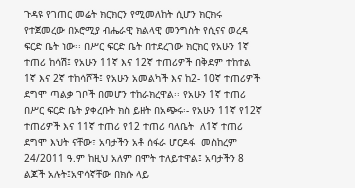ጉዳዩ የገጠር መሬት ክርክርን የሚመለከት ሲሆን ክርክሩ የተጀመረው በኦሮሚያ ብሔራዊ ክልላዊ መንግስት የሲናና ወረዳ ፍርድ ቤት ነው፡፡ በሥር ፍርድ ቤት በተደረገው ክርክር የአሁን 1ኛ ተጠሪ ከሳሽ፤ የአሁን 11ኛ እና 12ኛ ተጠሪዎች በቅደም ተከተል 1ኛ እና 2ኛ ተከሳሾች፤ የአሁን አመልካች እና ከ2- 10ኛ ተጠሪዎች ደግሞ ጣልቃ ገቦች በመሆን ተከራክረዋል፡፡ የአሁን 1ኛ ተጠሪ በሥር ፍርድ ቤት ያቀረቡት ክስ ይዘት በአጭሩ፡- የአሁን 11ኛ የ12ኛ ተጠሪዎች እና 11ኛ ተጠሪ የ12 ተጠሪ ባለቤት  ለ1ኛ ተጠሪ ደግሞ እህት ናቸው፣ አባታችን አቶ ሰፋራ ሆርዶፋ  መስከረም 24/2011 ዓ.ም ከዚህ አለም በሞት ተለይተዋል፤ አባታችን 8 ልጆች አሉት፤አዋሳኛቸው በክሱ ላይ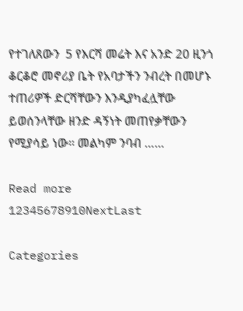የተገለጸውን  5 የእርሻ መሬት እና አንድ 20 ዚንጎ ቆርቆሮ መኖሪያ ቤት የአባታችን ንብረት በመሆኑ ተጠሪዎች ድርሻቸውን እንዲያካፈሏቸው ይወሰንላቸው ዘንድ ዳኝነት መጠየቃቸውን የሚያሳይ ነው፡፡ መልካም ንባብ ……

Read more
12345678910NextLast

Categories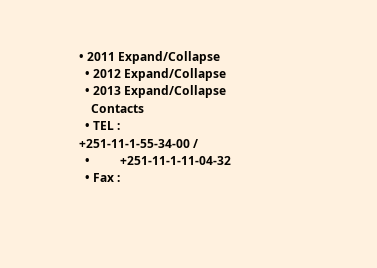• 2011 Expand/Collapse
  • 2012 Expand/Collapse
  • 2013 Expand/Collapse
    Contacts
  • TEL : +251-11-1-55-34-00 /
  •          +251-11-1-11-04-32
  • Fax :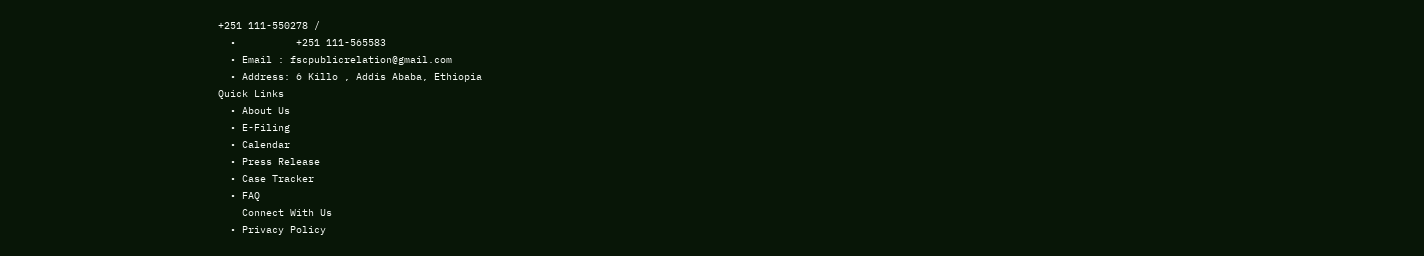+251 111-550278 /
  •          +251 111-565583
  • Email : fscpublicrelation@gmail.com
  • Address: 6 Killo , Addis Ababa, Ethiopia
Quick Links
  • About Us
  • E-Filing
  • Calendar
  • Press Release
  • Case Tracker
  • FAQ
    Connect With Us
  • Privacy Policy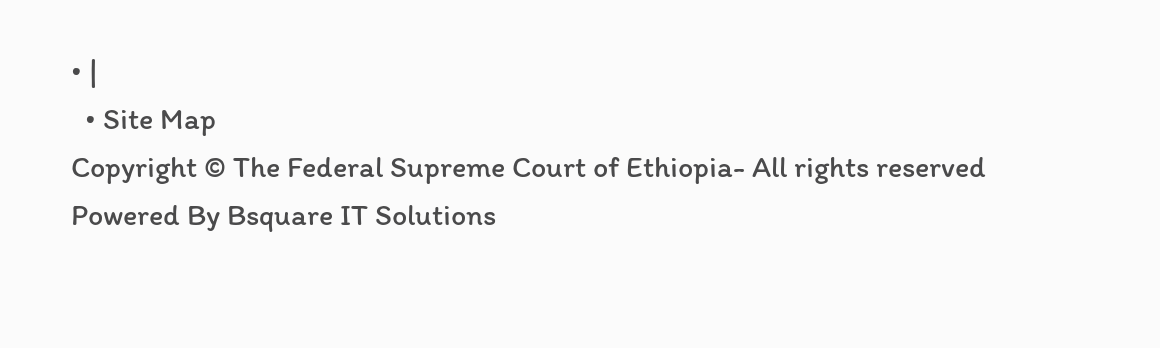• |
  • Site Map
Copyright © The Federal Supreme Court of Ethiopia- All rights reserved
Powered By Bsquare IT Solutions